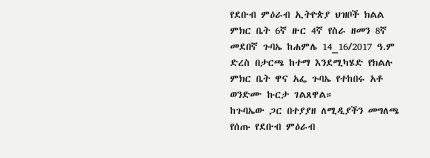የደቡብ ምዕራብ ኢትዮጵያ ህዝቦች ክልል ምክር ቤት 6ኛ ዙር 4ኛ የስራ ዘመን 8ኛ መደበኛ ጉባኤ ከሐምሌ 14_16/2017 ዓ.ም ድረስ በታርጫ ከተማ እንደሚካሄድ የክልሉ ምክር ቤት ዋና አፌ ጉባኤ የተከበሩ አቶ ወንድሙ ኩርታ ገልጸዋል።
ከጉባኤው ጋር በተያያዘ ለሚዲያችን መግለጫ የሰጡ የደቡብ ምዕራብ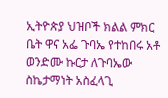ኢትዮጵያ ህዝቦች ክልል ምክር ቤት ዋና አፌ ጉባኤ የተከበሩ አቶ ወንድሙ ኩርታ ለጉባኤው ስኬታማነት አስፈላጊ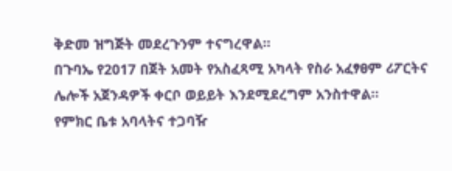ቅድመ ዝግጅት መደረጉንም ተናግረዋል።
በጉባኤ የ2017 በጀት አመት የአስፈጻሚ አካላት የስራ አፈፃፀም ሪፖርትና ሌሎች አጀንዳዎች ቀርቦ ወይይት እንደሚደረግም አንስተዋል።
የምክር ቤቱ አባላትና ተጋባዥ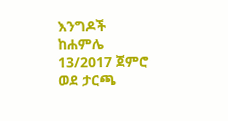እንግዶች ከሐምሌ 13/2017 ጀምሮ ወደ ታርጫ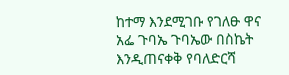ከተማ እንደሚገቡ የገለፁ ዋና አፌ ጉባኤ ጉባኤው በስኬት እንዲጠናቀቅ የባለድርሻ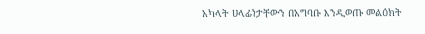አካላት ሀላፊነታቸውን በአግባቡ እንዲወጡ መልዕክት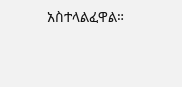አስተላልፈዋል።